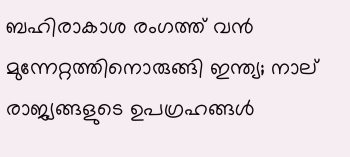ബഹിരാകാശ രംഗത്ത് വന്‍ മുന്നേറ്റത്തിനൊരുങ്ങി ഇന്ത്യ; നാല് രാജ്യങ്ങളുടെ ഉപഗ്രഹങ്ങള്‍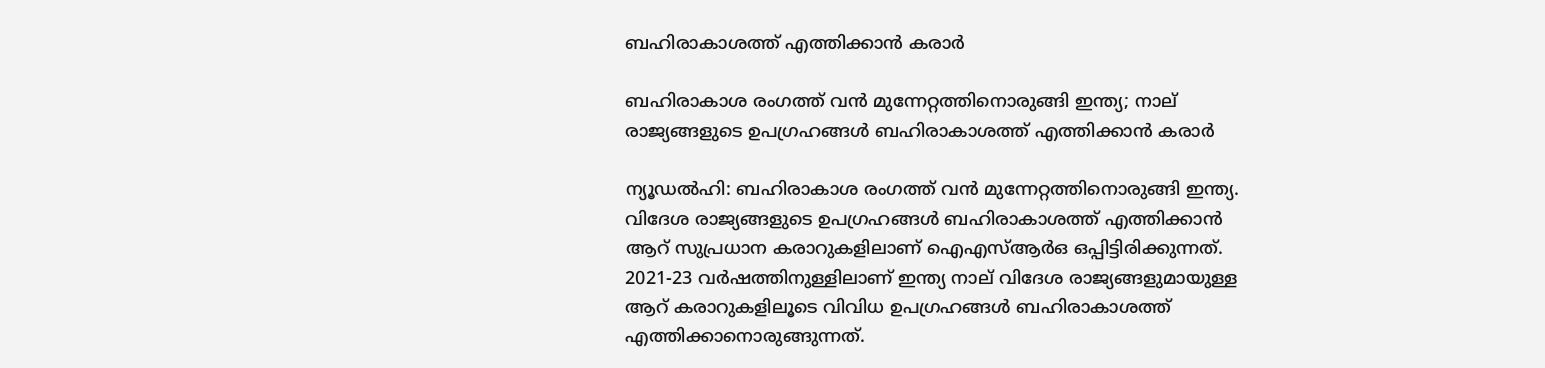ബഹിരാകാശത്ത് എത്തിക്കാന്‍ കരാര്‍

ബഹിരാകാശ രംഗത്ത് വന്‍ മുന്നേറ്റത്തിനൊരുങ്ങി ഇന്ത്യ; നാല് രാജ്യങ്ങളുടെ ഉപഗ്രഹങ്ങള്‍ ബഹിരാകാശത്ത് എത്തിക്കാന്‍ കരാര്‍

ന്യൂഡല്‍ഹി: ബഹിരാകാശ രംഗത്ത് വന്‍ മുന്നേറ്റത്തിനൊരുങ്ങി ഇന്ത്യ. വിദേശ രാജ്യങ്ങളുടെ ഉപഗ്രഹങ്ങള്‍ ബഹിരാകാശത്ത് എത്തിക്കാന്‍ ആറ് സുപ്രധാന കരാറുകളിലാണ് ഐഎസ്ആര്‍ഒ ഒപ്പിട്ടിരിക്കുന്നത്. 2021-23 വര്‍ഷത്തിനുള്ളിലാണ് ഇന്ത്യ നാല് വിദേശ രാജ്യങ്ങളുമായുള്ള ആറ് കരാറുകളിലൂടെ വിവിധ ഉപഗ്രഹങ്ങള്‍ ബഹിരാകാശത്ത് എത്തിക്കാനൊരുങ്ങുന്നത്.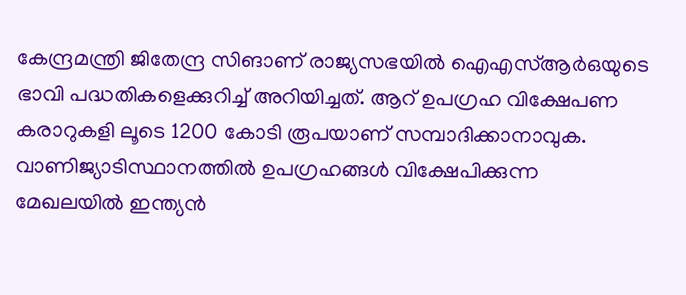കേന്ദ്രമന്ത്രി ജിതേന്ദ്ര സിങാണ് രാജ്യസഭയില്‍ ഐഎസ്ആര്‍ഒയുടെ ഭാവി പദ്ധതികളെക്കുറിച്ച് അറിയിച്ചത്. ആറ് ഉപഗ്രഹ വിക്ഷേപണ കരാറുകളി ലൂടെ 1200 കോടി രൂപയാണ് സമ്പാദിക്കാനാവുക. വാണിജ്യാടിസ്ഥാനത്തില്‍ ഉപഗ്രഹങ്ങള്‍ വിക്ഷേപിക്കുന്ന മേഖലയില്‍ ഇന്ത്യന്‍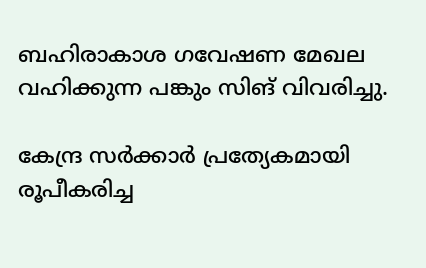ബഹിരാകാശ ഗവേഷണ മേഖല വഹിക്കുന്ന പങ്കും സിങ് വിവരിച്ചു.

കേന്ദ്ര സര്‍ക്കാര്‍ പ്രത്യേകമായി രൂപീകരിച്ച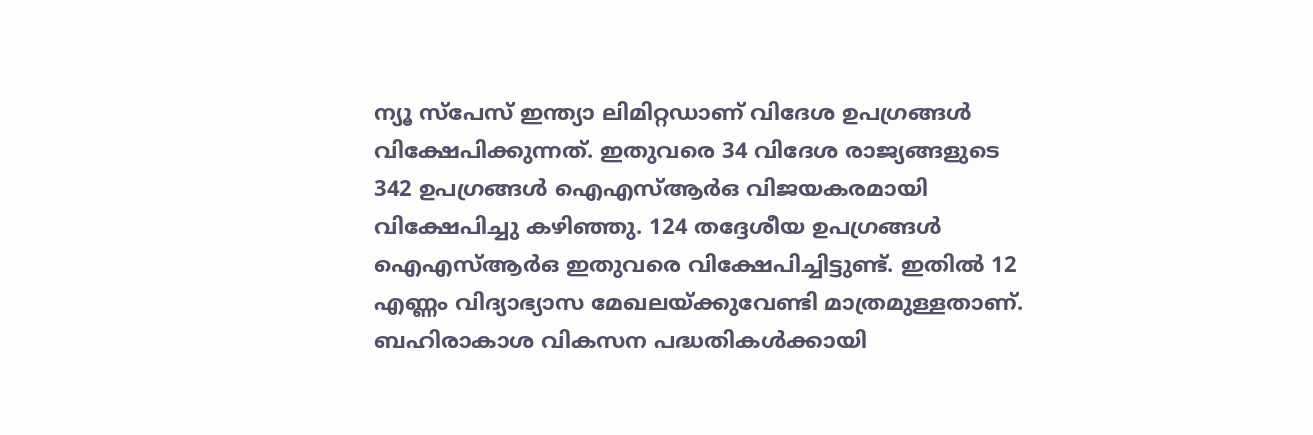ന്യൂ സ്‌പേസ് ഇന്ത്യാ ലിമിറ്റഡാണ് വിദേശ ഉപഗ്രങ്ങള്‍ വിക്ഷേപിക്കുന്നത്. ഇതുവരെ 34 വിദേശ രാജ്യങ്ങളുടെ 342 ഉപഗ്രങ്ങള്‍ ഐഎസ്ആര്‍ഒ വിജയകരമായി വിക്ഷേപിച്ചു കഴിഞ്ഞു. 124 തദ്ദേശീയ ഉപഗ്രങ്ങള്‍ ഐഎസ്ആര്‍ഒ ഇതുവരെ വിക്ഷേപിച്ചിട്ടുണ്ട്. ഇതില്‍ 12 എണ്ണം വിദ്യാഭ്യാസ മേഖലയ്ക്കുവേണ്ടി മാത്രമുള്ളതാണ്. ബഹിരാകാശ വികസന പദ്ധതികള്‍ക്കായി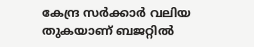കേന്ദ്ര സര്‍ക്കാര്‍ വലിയ തുകയാണ് ബജറ്റില്‍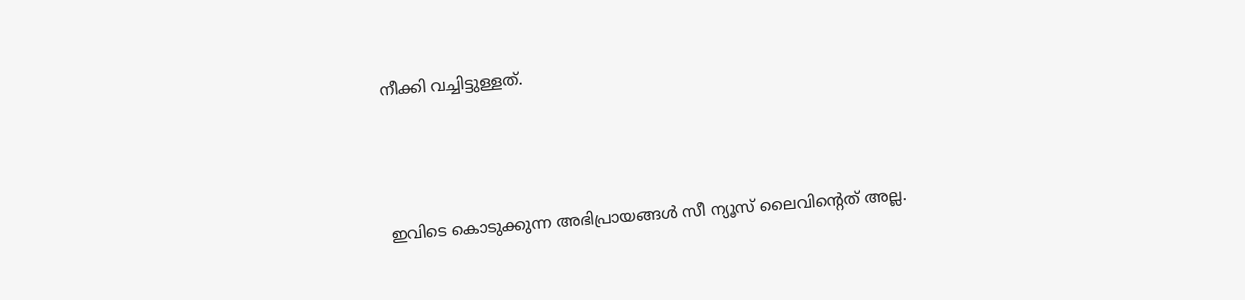നീക്കി വച്ചിട്ടുള്ളത്.



ഇവിടെ കൊടുക്കുന്ന അഭിപ്രായങ്ങള്‍ സീ ന്യൂസ് ലൈവിന്റെത് അല്ല.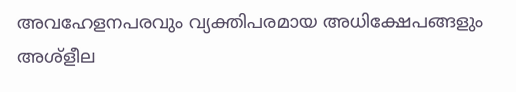അവഹേളനപരവും വ്യക്തിപരമായ അധിക്ഷേപങ്ങളും അശ്‌ളീല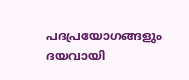പദപ്രയോഗങ്ങളും ദയവായി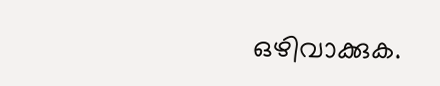ഒഴിവാക്കുക.